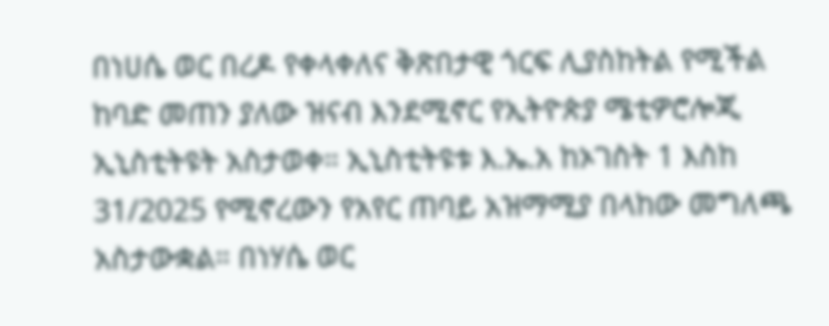በነሀሴ ወር በረዶ የቀላቀለና ቅጽበታዊ ጎርፍ ሊያስከትል የሚችል ከባድ መጠን ያለው ዝናብ እንደሚኖር የኢትዮጵያ ሜቲዎሮሎጂ ኢኒስቲትዩት አስታወቀ። ኢኒስቲትዩቱ እ.ኤ.አ ከኦገስት 1 እስከ 31/2025 የሚኖረውን የአየር ጠባይ አዝማሚያ በላከው መግለጫ አስታውቋል። በነሃሴ ወር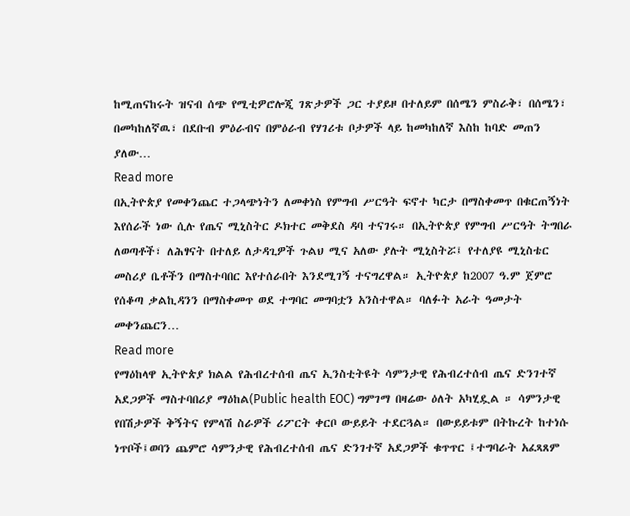ከሚጠናከሩት ዝናብ ሰጭ የሚቲዎሮሎጂ ገጽታዎች ጋር ተያይዞ በተለይም በሰሜን ምስራቅ፣ በሰሜን፣ በመካከለኛዉ፣ በደቡብ ምዕራብና በምዕራብ የሃገሪቱ ቦታዎች ላይ ከመካከለኛ እስከ ከባድ መጠን ያለው…
Read more
በኢትዮጵያ የመቀንጨር ተጋላጭነትን ለመቀነስ የምግብ ሥርዓት ፍኖተ ካርታ በማስቀመጥ በቁርጠኝነት እየሰራች ነው ሲሉ የጤና ሚኒስትር ዶክተር መቅደስ ዳባ ተናገሩ። በኢትዮጵያ የምግብ ሥርዓት ትግበራ ለወጣቶች፣ ለሕፃናት በተለይ ለታዳጊዎች ጉልህ ሚና አለው ያሉት ሚኒስትሯ፤ የተለያዩ ሚኒስቴር መስሪያ ቤቶችን በማስተባበር እየተሰራበት እንደሚገኝ ተናግረዋል። ኢትዮጵያ ከ2007 ዓ.ም ጀምሮ የሰቆጣ ቃልኪዳንን በማስቀመጥ ወደ ተግባር መግባቷን አንስተዋል። ባለፉት አራት ዓመታት መቀንጨርን…
Read more
የማዕከላዋ ኢትዮጵያ ክልል የሕብረተሰብ ጤና ኢንስቲትዩት ሳምንታዊ የሕብረተሰብ ጤና ድንገተኛ አደጋዎች ማስተባበሪያ ማዕከል(Public health EOC) ግምገማ በዛሬው ዕለት አካሂዷል ። ሳምንታዊ የበሽታዎች ቅኝትና የምላሽ ስራዎች ሪፖርት ቀርቦ ውይይት ተደርጓል። በውይይቱም በትኩረት ከተነሱ ነጥቦች፤ወባን ጨምሮ ሳምንታዊ የሕብረተሰብ ጤና ድንገተኛ አደጋዎች ቁጥጥር ፤ተግባራት አፈጻጸም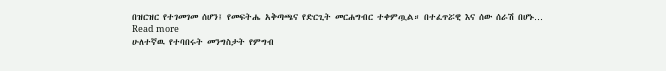በዝርዝር የተገመገመ ሰሆን፤ የመፍትሔ አቅጣጫና የድርጊት መርሐግብር ተቀምጧል። በተፈጥሯዊ እና ሰው ሰራሽ በሆኑ…
Read more
ሁለተኛዉ የተባበሩት መንግስታት የምግብ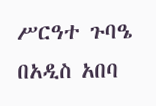ሥርዓተ ጉባዔ በአዲስ አበባ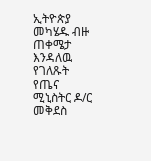ኢትዮጵያ መካሄዱ ብዙ ጠቀሜታ እንዳለዉ የገለጹት የጤና ሚኒስትር ዶ/ር መቅደስ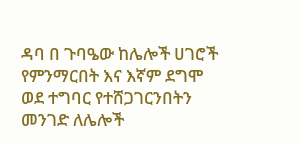ዳባ በ ጉባዔው ከሌሎች ሀገሮች የምንማርበት እና እኛም ደግሞ ወደ ተግባር የተሸጋገርንበትን መንገድ ለሌሎች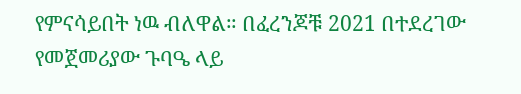የምናሳይበት ነዉ ብለዋል። በፈረንጆቹ 2021 በተደረገው የመጀመሪያው ጉባዔ ላይ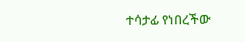ተሳታፊ የነበረችው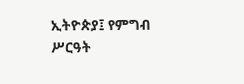ኢትዮጵያ፤ የምግብ ሥርዓት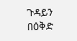ጉዳይን በዕቅድ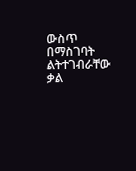ውስጥ በማስገባት ልትተገብራቸው ቃል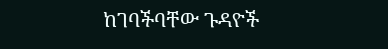ከገባችባቸው ጉዳዮች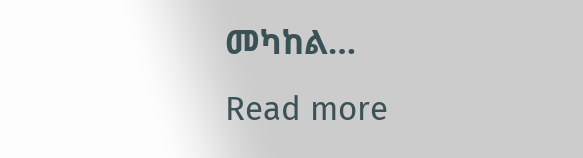መካከል…
Read more